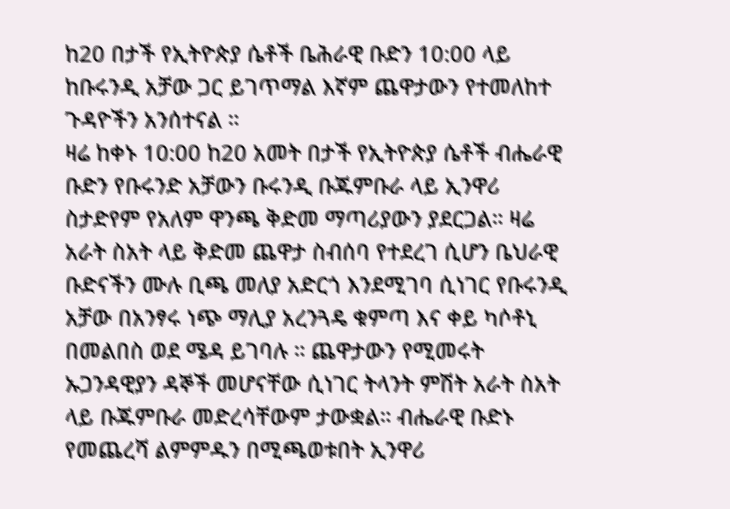ከ20 በታች የኢትዮጵያ ሴቶች ቤሕራዊ ቡድን 10:00 ላይ ከቡሩንዲ አቻው ጋር ይገጥማል እኛም ጨዋታውን የተመለከተ ጉዳዮችን አንሰተናል ።
ዛሬ ከቀኑ 10:00 ከ20 አመት በታች የኢትዮጵያ ሴቶች ብሔራዊ ቡድን የቡሩንድ አቻውን ቡሩንዲ ቡጁምቡራ ላይ ኢንዋሪ ስታድየም የአለም ዋንጫ ቅድመ ማጣሪያውን ያደርጋል። ዛሬ አራት ስአት ላይ ቅድመ ጨዋታ ስብሰባ የተደረገ ሲሆን ቤህራዊ ቡድናችን ሙሉ ቢጫ መለያ አድርጎ እንደሚገባ ሲነገር የቡሩንዲ አቻው በአንፃሩ ነጭ ማሊያ አረንጓዴ ቁምጣ እና ቀይ ካሶቶኒ በመልበስ ወደ ሜዳ ይገባሉ ። ጨዋታውን የሚመሩት ኡጋንዳዊያን ዳኞች መሆናቸው ሲነገር ትላንት ምሽት አራት ስአት ላይ ቡጁምቡራ መድረሳቸውም ታውቋል። ብሔራዊ ቡድኑ የመጨረሻ ልምምዱን በሚጫወቱበት ኢንዋሪ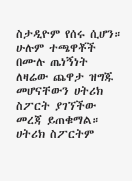ስታዲዮም የሰሩ ሲሆን። ሁሉም ተጫዋቾች በሙሉ ጤነኝነት ለዛሬው ጨዋታ ዝግጁ መሆናቸውን ሀትሪክ ስፖርት ያገኘችው መረጃ ይጠቁማል። ሀትሪክ ስፖርትም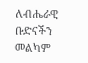ለብሔራዊ ቡድናችን መልካም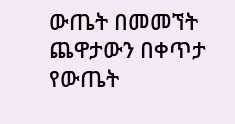ውጤት በመመኘት ጨዋታውን በቀጥታ የውጤት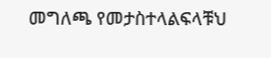መግለጫ የመታስተላልፍላቹህ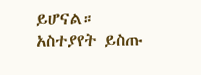ይሆናል።
አስተያየት ይስጡ